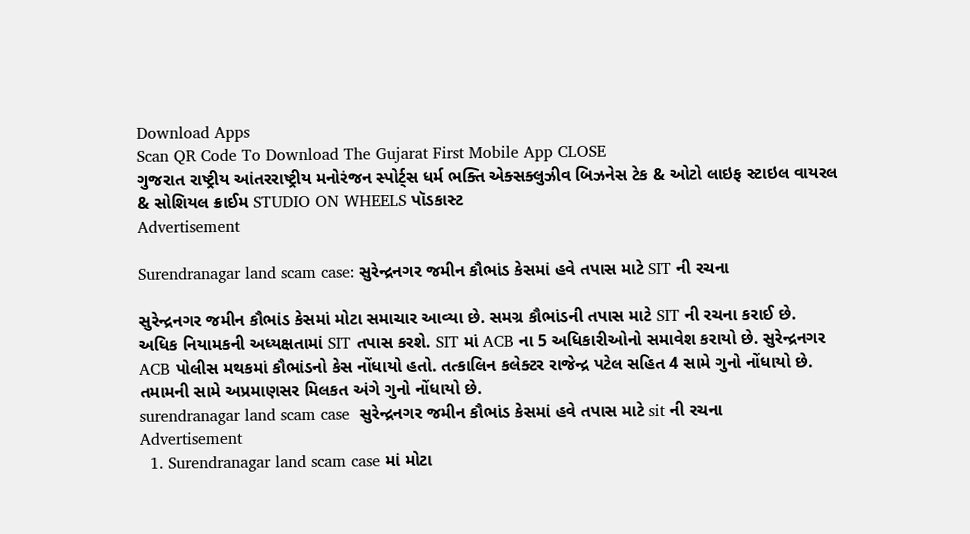Download Apps
Scan QR Code To Download The Gujarat First Mobile App CLOSE
ગુજરાત રાષ્ટ્રીય આંતરરાષ્ટ્રીય મનોરંજન સ્પોર્ટ્સ ધર્મ ભક્તિ એક્સક્લુઝીવ બિઝનેસ ટેક & ઓટો લાઇફ સ્ટાઇલ વાયરલ & સોશિયલ ક્રાઈમ STUDIO ON WHEELS પૉડકાસ્ટ
Advertisement

Surendranagar land scam case: સુરેન્દ્રનગર જમીન કૌભાંડ કેસમાં હવે તપાસ માટે SIT ની રચના

સુરેન્દ્રનગર જમીન કૌભાંડ કેસમાં મોટા સમાચાર આવ્યા છે. સમગ્ર કૌભાંડની તપાસ માટે SIT ની રચના કરાઈ છે. અધિક નિયામકની અધ્યક્ષતામાં SIT તપાસ કરશે. SIT માં ACB ના 5 અધિકારીઓનો સમાવેશ કરાયો છે. સુરેન્દ્રનગર ACB પોલીસ મથકમાં કૌભાંડનો કેસ નોંધાયો હતો. તત્કાલિન કલેક્ટર રાજેન્દ્ર પટેલ સહિત 4 સામે ગુનો નોંધાયો છે. તમામની સામે અપ્રમાણસર મિલકત અંગે ગુનો નોંધાયો છે.
surendranagar land scam case  સુરેન્દ્રનગર જમીન કૌભાંડ કેસમાં હવે તપાસ માટે sit ની રચના
Advertisement
  1. Surendranagar land scam case માં મોટા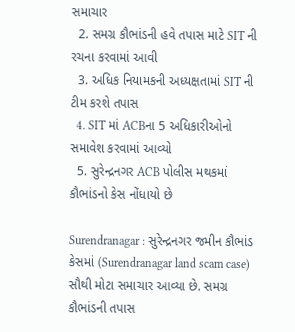સમાચાર
  2. સમગ્ર કૌભાંડની હવે તપાસ માટે SIT ની રચના કરવામાં આવી
  3. અધિક નિયામકની અધ્યક્ષતામાં SIT ની ટીમ કરશે તપાસ
  4. SIT માં ACBના 5 અધિકારીઓનો સમાવેશ કરવામાં આવ્યો
  5. સુરેન્દ્રનગર ACB પોલીસ મથકમાં કૌભાંડનો કેસ નોંધાયો છે

Surendranagar : સુરેન્દ્રનગર જમીન કૌભાંડ કેસમાં (Surendranagar land scam case) સૌથી મોટા સમાચાર આવ્યા છે. સમગ્ર કૌભાંડની તપાસ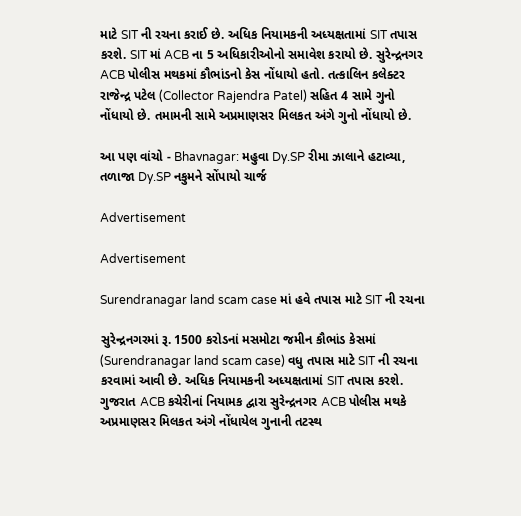માટે SIT ની રચના કરાઈ છે. અધિક નિયામકની અધ્યક્ષતામાં SIT તપાસ કરશે. SIT માં ACB ના 5 અધિકારીઓનો સમાવેશ કરાયો છે. સુરેન્દ્રનગર ACB પોલીસ મથકમાં કૌભાંડનો કેસ નોંધાયો હતો. તત્કાલિન કલેક્ટર રાજેન્દ્ર પટેલ (Collector Rajendra Patel) સહિત 4 સામે ગુનો નોંધાયો છે. તમામની સામે અપ્રમાણસર મિલકત અંગે ગુનો નોંધાયો છે.

આ પણ વાંચો - Bhavnagar: મહુવા Dy.SP રીમા ઝાલાને હટાવ્યા, તળાજા Dy.SP નકુમને સોંપાયો ચાર્જ

Advertisement

Advertisement

Surendranagar land scam case માં હવે તપાસ માટે SIT ની રચના

સુરેન્દ્રનગરમાં રૂ. 1500 કરોડનાં મસમોટા જમીન કૌભાંડ કેસમાં (Surendranagar land scam case) વધુ તપાસ માટે SIT ની રચના કરવામાં આવી છે. અધિક નિયામકની અધ્યક્ષતામાં SIT તપાસ કરશે. ગુજરાત ACB કચેરીનાં નિયામક દ્વારા સુરેન્દ્રનગર ACB પોલીસ મથકે અપ્રમાણસર મિલકત અંગે નોંધાયેલ ગુનાની તટસ્થ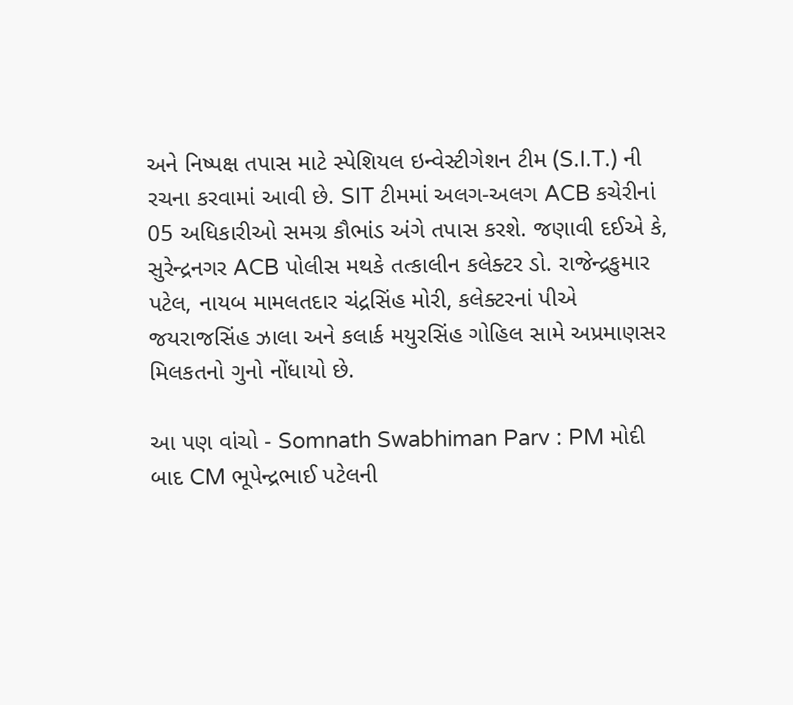અને નિષ્પક્ષ તપાસ માટે સ્પેશિયલ ઇન્વેસ્ટીગેશન ટીમ (S.I.T.) ની રચના કરવામાં આવી છે. SIT ટીમમાં અલગ-અલગ ACB કચેરીનાં 05 અધિકારીઓ સમગ્ર કૌભાંડ અંગે તપાસ કરશે. જણાવી દઈએ કે, સુરેન્દ્રનગર ACB પોલીસ મથકે તત્કાલીન કલેક્ટર ડો. રાજેન્દ્રકુમાર પટેલ, નાયબ મામલતદાર ચંદ્રસિંહ મોરી, કલેક્ટરનાં પીએ જયરાજસિંહ ઝાલા અને કલાર્ક મયુરસિંહ ગોહિલ સામે અપ્રમાણસર મિલકતનો ગુનો નોંધાયો છે.

આ પણ વાંચો - Somnath Swabhiman Parv : PM મોદી બાદ CM ભૂપેન્દ્રભાઈ પટેલની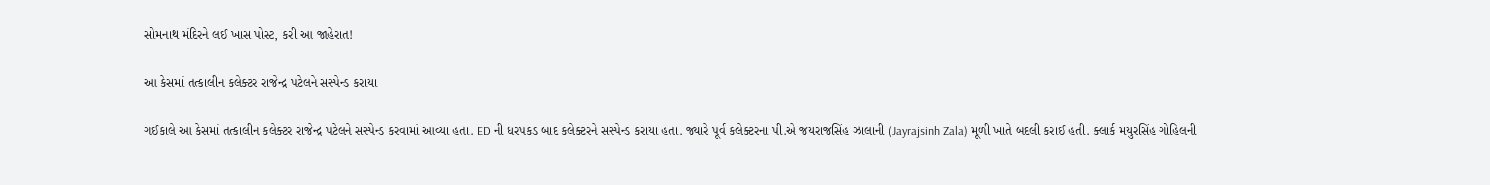સોમનાથ મંદિરને લઈ ખાસ પોસ્ટ, કરી આ જાહેરાત!

આ કેસમાં તત્કાલીન કલેક્ટર રાજેન્દ્ર પટેલને સસ્પેન્ડ કરાયા

ગઈકાલે આ કેસમાં તત્કાલીન કલેક્ટર રાજેન્દ્ર પટેલને સસ્પેન્ડ કરવામાં આવ્યા હતા. ED ની ધરપકડ બાદ કલેક્ટરને સસ્પેન્ડ કરાયા હતા. જ્યારે પૂર્વ કલેક્ટરના પી.એ જયરાજસિંહ ઝાલાની (Jayrajsinh Zala) મૂળી ખાતે બદલી કરાઈ હતી. ક્લાર્ક મયુરસિંહ ગોહિલની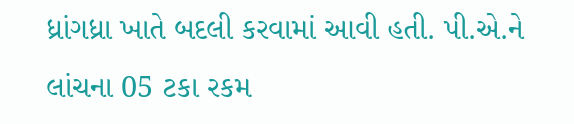ધ્રાંગધ્રા ખાતે બદલી કરવામાં આવી હતી. પી.એ.ને લાંચના 05 ટકા રકમ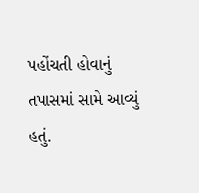પહોંચતી હોવાનું તપાસમાં સામે આવ્યું હતું.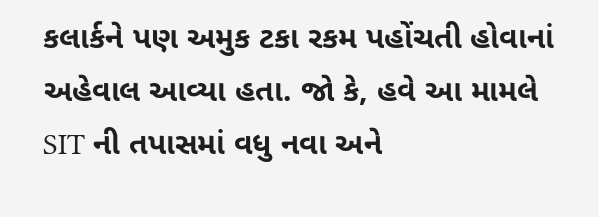કલાર્કને પણ અમુક ટકા રકમ પહોંચતી હોવાનાં અહેવાલ આવ્યા હતા. જો કે, હવે આ મામલે SIT ની તપાસમાં વધુ નવા અને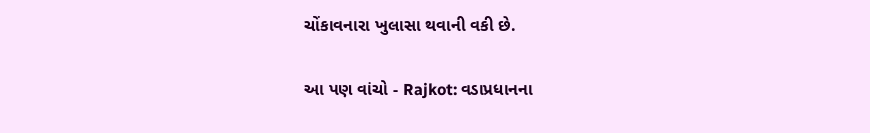ચોંકાવનારા ખુલાસા થવાની વકી છે.

આ પણ વાંચો - Rajkot: વડાપ્રધાનના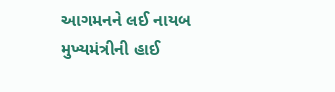આગમનને લઈ નાયબ મુખ્યમંત્રીની હાઈ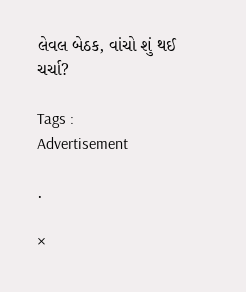લેવલ બેઠક, વાંચો શું થઈ ચર્ચા?

Tags :
Advertisement

.

×